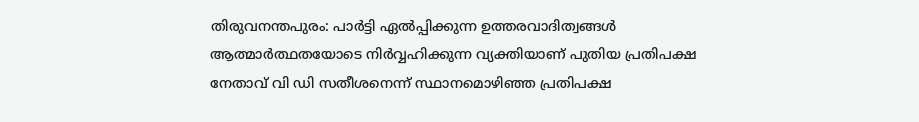തിരുവനന്തപുരം: പാർട്ടി ഏൽപ്പിക്കുന്ന ഉത്തരവാദിത്വങ്ങൾ ആത്മാർത്ഥതയോടെ നിർവ്വഹിക്കുന്ന വ്യക്തിയാണ് പുതിയ പ്രതിപക്ഷ നേതാവ് വി ഡി സതീശനെന്ന് സ്ഥാനമൊഴിഞ്ഞ പ്രതിപക്ഷ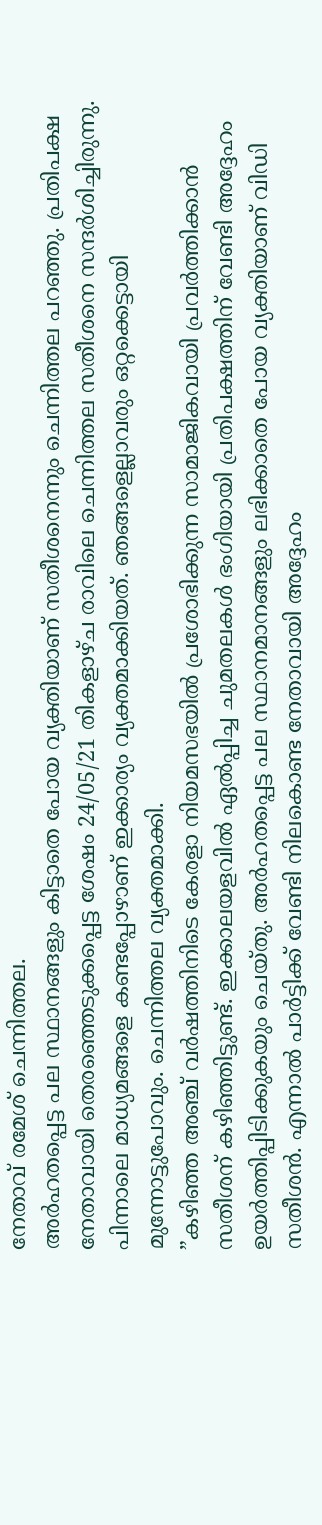നേതാവ് രമേശ് ചെന്നിത്തല.
അർഹതപ്പെട്ട പല സ്ഥാനങ്ങളും കിട്ടാതെ പോയ വ്യക്തിയാണ് സതീശനെന്നും ചെന്നിത്തല പറഞ്ഞു. പ്രതിപക്ഷ നേതാവായി തെരഞ്ഞെടുക്കപ്പെട്ട ശേഷം 24/05/21 തികളാഴ്ച രാവിലെ ചെന്നിത്തല സതീശനെ സന്ദർശിച്ചിരുന്നു. പിന്നാലെ മാധ്യമങ്ങളെ കണ്ടപ്പോഴാണ് ഇക്കാര്യം വ്യക്തമാക്കിയത്. ഞങ്ങളെല്ലാവരും ഒറ്റക്കെട്ടായി മുന്നോട്ടുപോവും. ചെന്നിത്തല വ്യക്തമാക്കി.
”കഴിഞ്ഞ അഞ്ച് വർഷത്തിനിടെ കേരളാ നിയമസഭയിൽ പ്രശോഭിക്കുന്ന സാമാജികവായി പ്രവർത്തിക്കാൻ സതീശന് കഴിഞ്ഞിട്ടുണ്ട്. ഇക്കാലയളവിൽ ഏൽപ്പിച്ച ചുമതലകൾ ഭംഗിയായി പ്രതിപക്ഷത്തിന് വേണ്ടി അദ്ദേഹം ഉയർത്തിപ്പിടിക്കുകയും ചെയ്തു. അർഹതപ്പെട്ട പല സ്ഥാനമാനങ്ങളും ലഭിക്കാതെ പോയ വ്യക്തിയാണ് വിഡി സതീശൻ. എന്നാൽ പാർട്ടിക്ക് വേണ്ടി നിലകൊണ്ട നേതാവായി അദ്ദേഹം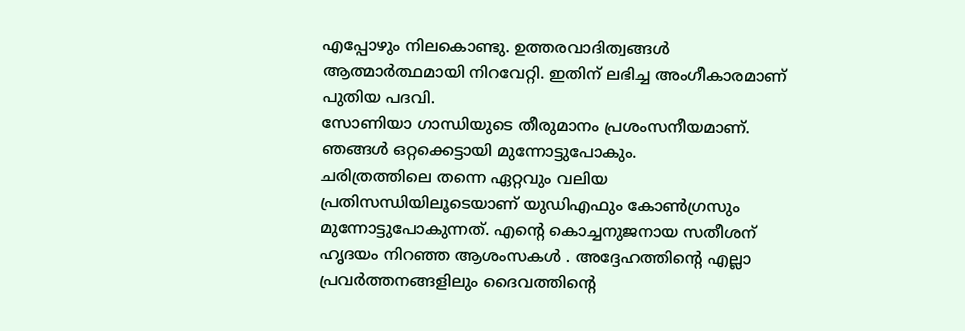എപ്പോഴും നിലകൊണ്ടു. ഉത്തരവാദിത്വങ്ങൾ ആത്മാർത്ഥമായി നിറവേറ്റി. ഇതിന് ലഭിച്ച അംഗീകാരമാണ് പുതിയ പദവി.
സോണിയാ ഗാന്ധിയുടെ തീരുമാനം പ്രശംസനീയമാണ്. ഞങ്ങൾ ഒറ്റക്കെട്ടായി മുന്നോട്ടുപോകും.
ചരിത്രത്തിലെ തന്നെ ഏറ്റവും വലിയ പ്രതിസന്ധിയിലൂടെയാണ് യുഡിഎഫും കോൺഗ്രസും മുന്നോട്ടുപോകുന്നത്. എന്റെ കൊച്ചനുജനായ സതീശന് ഹൃദയം നിറഞ്ഞ ആശംസകൾ . അദ്ദേഹത്തിന്റെ എല്ലാ പ്രവർത്തനങ്ങളിലും ദൈവത്തിന്റെ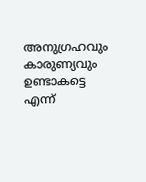അനുഗ്രഹവും കാരുണ്യവും ഉണ്ടാകട്ടെ എന്ന്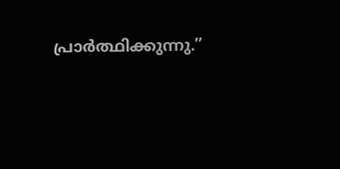പ്രാർത്ഥിക്കുന്നു.”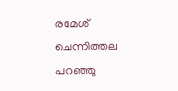രമേശ് ചെന്നിത്തല പറഞ്ഞു